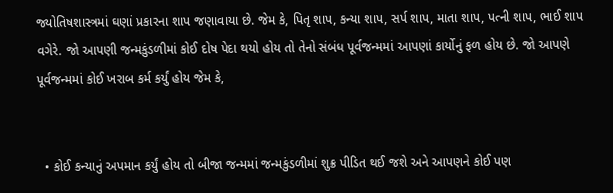જ્યોતિષશાસ્ત્રમાં ઘણાં પ્રકારના શાપ જણાવાયા છે. જેમ કે, પિતૃ શાપ, કન્યા શાપ, સર્પ શાપ, માતા શાપ, પત્ની શાપ, ભાઈ શાપ વગેરે. જો આપણી જન્મકુંડળીમાં કોઈ દોષ પેદા થયો હોય તો તેનો સંબંધ પૂર્વજન્મમાં આપણાં કાર્યોનું ફળ હોય છે. જો આપણે પૂર્વજન્મમાં કોઈ ખરાબ કર્મ કર્યું હોય જેમ કે,


  • કોઈ કન્યાનું અપમાન કર્યું હોય તો બીજા જન્મમાં જન્મકુંડળીમાં શુક્ર પીડિત થઈ જશે અને આપણને કોઈ પણ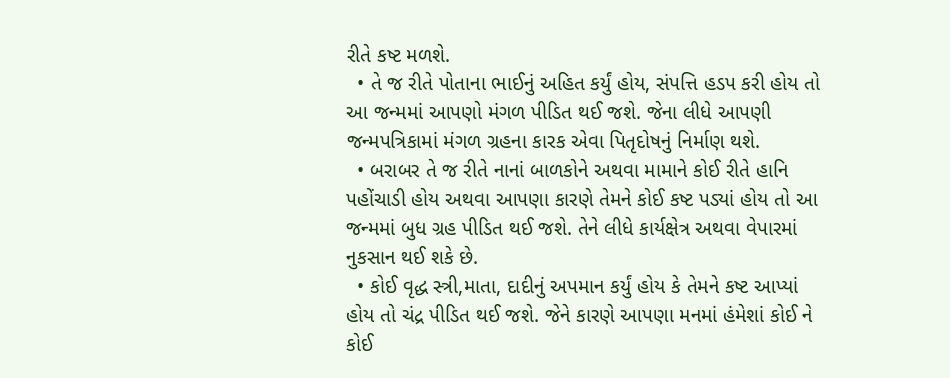રીતે કષ્ટ મળશે.
  • તે જ રીતે પોતાના ભાઈનું અહિત કર્યું હોય, સંપત્તિ હડપ કરી હોય તો આ જન્મમાં આપણો મંગળ પીડિત થઈ જશે. જેના લીધે આપણી જન્મપત્રિકામાં મંગળ ગ્રહના કારક એવા પિતૃદોષનું નિર્માણ થશે.
  • બરાબર તે જ રીતે નાનાં બાળકોને અથવા મામાને કોઈ રીતે હાનિ પહોંચાડી હોય અથવા આપણા કારણે તેમને કોઈ કષ્ટ પડ્યાં હોય તો આ જન્મમાં બુધ ગ્રહ પીડિત થઈ જશે. તેને લીધે કાર્યક્ષેત્ર અથવા વેપારમાં નુકસાન થઈ શકે છે.
  • કોઈ વૃદ્ધ સ્ત્રી,માતા, દાદીનું અપમાન કર્યું હોય કે તેમને કષ્ટ આપ્યાં હોય તો ચંદ્ર પીડિત થઈ જશે. જેને કારણે આપણા મનમાં હંમેશાં કોઈ ને કોઈ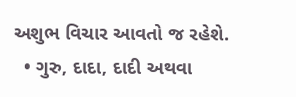અશુભ વિચાર આવતો જ રહેશે.
  • ગુરુ, દાદા, દાદી અથવા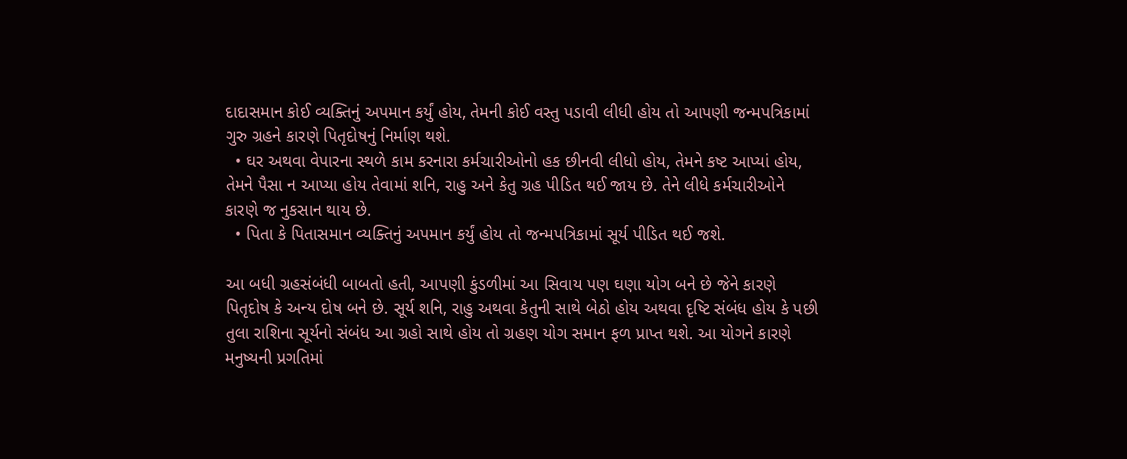દાદાસમાન કોઈ વ્યક્તિનું અપમાન કર્યું હોય, તેમની કોઈ વસ્તુ પડાવી લીધી હોય તો આપણી જન્મપત્રિકામાં ગુરુ ગ્રહને કારણે પિતૃદોષનું નિર્માણ થશે.
  • ઘર અથવા વેપારના સ્થળે કામ કરનારા કર્મચારીઓનો હક છીનવી લીધો હોય, તેમને કષ્ટ આપ્યાં હોય, તેમને પૈસા ન આપ્યા હોય તેવામાં શનિ, રાહુ અને કેતુ ગ્રહ પીડિત થઈ જાય છે. તેને લીધે કર્મચારીઓને કારણે જ નુકસાન થાય છે.
  • પિતા કે પિતાસમાન વ્યક્તિનું અપમાન કર્યું હોય તો જન્મપત્રિકામાં સૂર્ય પીડિત થઈ જશે.

આ બધી ગ્રહસંબંધી બાબતો હતી, આપણી કુંડળીમાં આ સિવાય પણ ઘણા યોગ બને છે જેને કારણે પિતૃદોષ કે અન્ય દોષ બને છે. સૂર્ય શનિ, રાહુ અથવા કેતુની સાથે બેઠો હોય અથવા દૃષ્ટિ સંબંધ હોય કે પછી તુલા રાશિના સૂર્યનો સંબંધ આ ગ્રહો સાથે હોય તો ગ્રહણ યોગ સમાન ફળ પ્રાપ્ત થશે. આ યોગને કારણે મનુષ્યની પ્રગતિમાં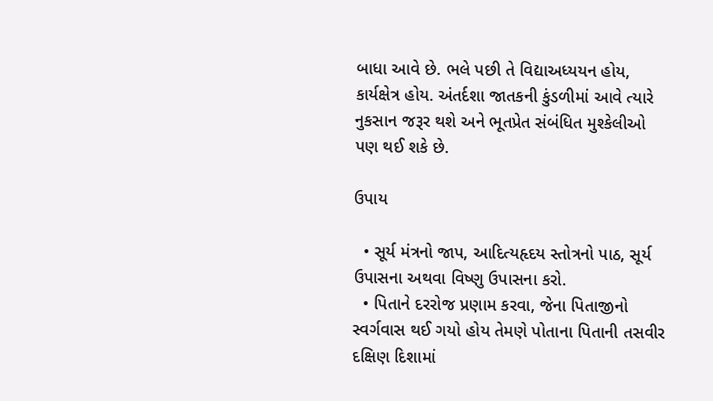બાધા આવે છે. ભલે પછી તે વિદ્યાઅધ્યયન હોય, કાર્યક્ષેત્ર હોય. અંતર્દશા જાતકની કુંડળીમાં આવે ત્યારે નુકસાન જરૂર થશે અને ભૂતપ્રેત સંબંધિત મુશ્કેલીઓ પણ થઈ શકે છે.

ઉપાય

  • સૂર્ય મંત્રનો જાપ, આદિત્યહૃદય સ્તોત્રનો પાઠ, સૂર્ય ઉપાસના અથવા વિષ્ણુ ઉપાસના કરો.
  • પિતાને દરરોજ પ્રણામ કરવા, જેના પિતાજીનો સ્વર્ગવાસ થઈ ગયો હોય તેમણે પોતાના પિતાની તસવીર દક્ષિણ દિશામાં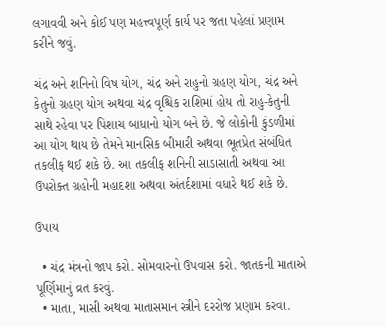લગાવવી અને કોઈ પણ મહત્ત્વપૂર્ણ કાર્ય પર જતા પહેલાં પ્રણામ કરીને જવું.

ચંદ્ર અને શનિનો વિષ યોગ, ચંદ્ર અને રાહુનો ગ્રહણ યોગ, ચંદ્ર અને કેતુનો ગ્રહણ યોગ અથવા ચંદ્ર વૃશ્ચિક રાશિમાં હોય તો રાહુ-કેતુની સાથે રહેવા પર પિશાચ બાધાનો યોગ બને છે. જે લોકોની કુંડળીમાં આ યોગ થાય છે તેમને માનસિક બીમારી અથવા ભૂતપ્રેત સંબંધિત તકલીફ થઈ શકે છે. આ તકલીફ શનિની સાડાસાતી અથવા આ ઉપરોક્ત ગ્રહોની મહાદશા અથવા અંતર્દશામાં વધારે થઈ શકે છે.

ઉપાય

  • ચંદ્ર મંત્રનો જાપ કરો. સોમવારનો ઉપવાસ કરો. જાતકની માતાએ પૂર્ણિમાનું વ્રત કરવું.
  • માતા, માસી અથવા માતાસમાન સ્ત્રીને દરરોજ પ્રણામ કરવા.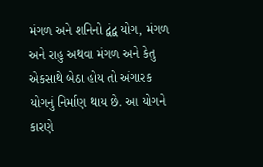મંગળ અને શનિનો દ્વંદ્વ યોગ, મંગળ અને રાહુ અથવા મંગળ અને કેતુ એકસાથે બેઠા હોય તો અંગારક યોગનું નિર્માણ થાય છે. આ યોગને કારણે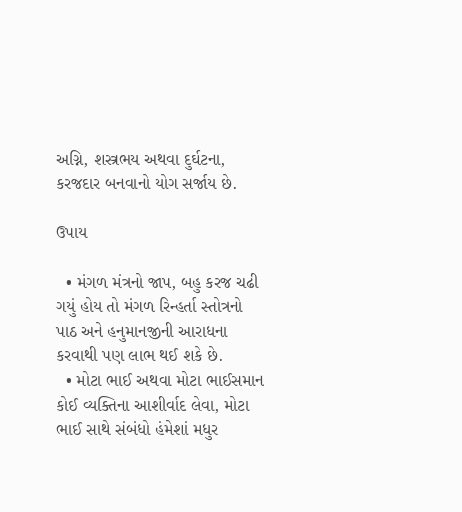અગ્નિ, શસ્ત્રભય અથવા દુર્ઘટના, કરજદાર બનવાનો યોગ સર્જાય છે.

ઉપાય

  • મંગળ મંત્રનો જાપ, બહુ કરજ ચઢી ગયું હોય તો મંગળ રિન્હર્તા સ્તોત્રનો પાઠ અને હનુમાનજીની આરાધના કરવાથી પણ લાભ થઈ શકે છે.
  • મોટા ભાઈ અથવા મોટા ભાઈસમાન કોઈ વ્યક્તિના આશીર્વાદ લેવા, મોટા ભાઈ સાથે સંબંધો હંમેશાં મધુર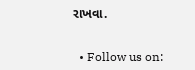રાખવા.


  • Follow us on: